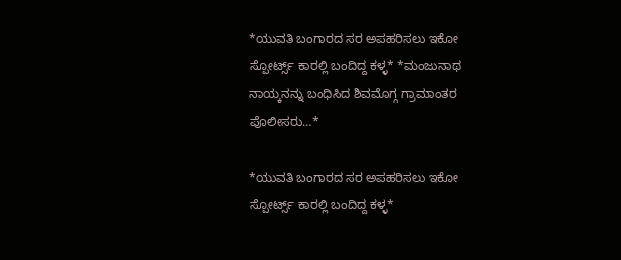*ಯುವತಿ ಬಂಗಾರದ ಸರ ಅಪಹರಿಸಲು ಇಕೋ ಸ್ಪೋರ್ಟ್ಸ್ ಕಾರಲ್ಲಿ ಬಂದಿದ್ದ ಕಳ್ಳ* *ಮಂಜುನಾಥ ನಾಯ್ಕನನ್ನು ಬಂಧಿಸಿದ ಶಿವಮೊಗ್ಗ ಗ್ರಾಮಾಂತರ ಪೊಲೀಸರು…*

*ಯುವತಿ ಬಂಗಾರದ ಸರ ಅಪಹರಿಸಲು ಇಕೋ ಸ್ಪೋರ್ಟ್ಸ್ ಕಾರಲ್ಲಿ ಬಂದಿದ್ದ ಕಳ್ಳ*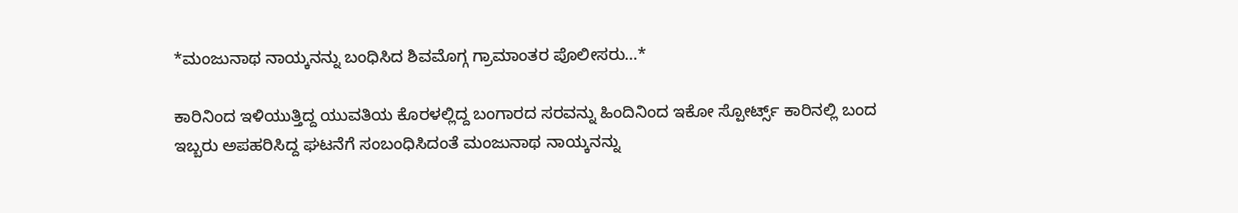*ಮಂಜುನಾಥ ನಾಯ್ಕನನ್ನು ಬಂಧಿಸಿದ ಶಿವಮೊಗ್ಗ ಗ್ರಾಮಾಂತರ ಪೊಲೀಸರು…*

ಕಾರಿನಿಂದ ಇಳಿಯುತ್ತಿದ್ದ ಯುವತಿಯ ಕೊರಳಲ್ಲಿದ್ದ ಬಂಗಾರದ ಸರವನ್ನು ಹಿಂದಿನಿಂದ ಇಕೋ ಸ್ಪೋರ್ಟ್ಸ್ ಕಾರಿನಲ್ಲಿ ಬಂದ ಇಬ್ಬರು ಅಪಹರಿಸಿದ್ದ ಘಟನೆಗೆ ಸಂಬಂಧಿಸಿದಂತೆ ಮಂಜುನಾಥ ನಾಯ್ಕನನ್ನು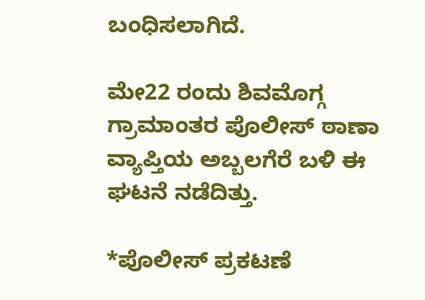ಬಂಧಿಸಲಾಗಿದೆ.

ಮೇ‌22 ರಂದು ಶಿವಮೊಗ್ಗ ಗ್ರಾಮಾಂತರ ಪೊಲೀಸ್ ಠಾಣಾ ವ್ಯಾಪ್ತಿಯ ಅಬ್ಬಲಗೆರೆ ಬಳಿ ಈ ಘಟನೆ ನಡೆದಿತ್ತು.

*ಪೊಲೀಸ್ ಪ್ರಕಟಣೆ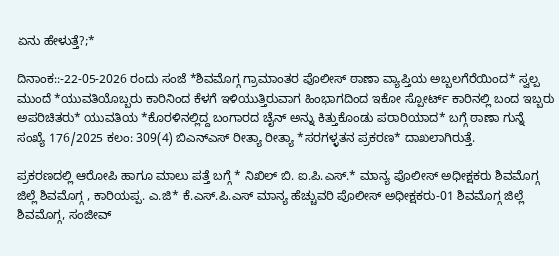ಏನು ಹೇಳುತ್ತೆ?;*

ದಿನಾಂಕ::-22-05-2026 ರಂದು ಸಂಜೆ *ಶಿವಮೊಗ್ಗ ಗ್ರಾಮಾಂತರ ಪೊಲೀಸ್ ಠಾಣಾ ವ್ಯಾಪ್ತಿಯ ಅಬ್ಬಲಗೆರೆಯಿಂದ* ಸ್ವಲ್ಪ ಮುಂದೆ *ಯುವತಿಯೊಬ್ಬರು ಕಾರಿನಿಂದ ಕೆಳಗೆ ಇಳಿಯುತ್ತಿರುವಾಗ ಹಿಂಭಾಗದಿಂದ ಇಕೋ ಸ್ಪೋರ್ಟ್ ಕಾರಿನಲ್ಲಿ ಬಂದ ಇಬ್ಬರು ಅಪರಿಚಿತರು* ಯುವತಿಯ *ಕೊರಳಿನಲ್ಲಿದ್ದ ಬಂಗಾರದ ಚೈನ್ ಅನ್ನು ಕಿತ್ತುಕೊಂಡು ಪರಾರಿಯಾದ* ಬಗ್ಗೆ ಠಾಣಾ ಗುನ್ನೆ ಸಂಖ್ಯೆ 176/2025 ಕಲಂ: 309(4) ಬಿಎನ್ಎಸ್ ರೀತ್ಯಾ ರೀತ್ಯಾ *ಸರಗಳ್ಳತನ ಪ್ರಕರಣ* ದಾಖಲಾಗಿರುತ್ತೆ.

ಪ್ರಕರಣದಲ್ಲಿ ಆರೋಪಿ ಹಾಗೂ ಮಾಲು ಪತ್ತೆ ಬಗ್ಗೆ * ನಿಖಿಲ್ ಬಿ. ಐ.ಪಿ.ಎಸ್.* ಮಾನ್ಯ ಪೊಲೀಸ್ ಅಧೀಕ್ಷಕರು ಶಿವಮೊಗ್ಗ ಜಿಲ್ಲೆ ಶಿವಮೊಗ್ಗ , ಕಾರಿಯಪ್ಪ. ಎ.ಜಿ* ಕೆ.ಎಸ್.ಪಿ.ಎಸ್ ಮಾನ್ಯ ಹೆಚ್ಚುವರಿ ಪೊಲೀಸ್ ಅಧೀಕ್ಷಕರು-01 ಶಿವಮೊಗ್ಗ ಜಿಲ್ಲೆ ಶಿವಮೊಗ್ಗ, ಸಂಜೀವ್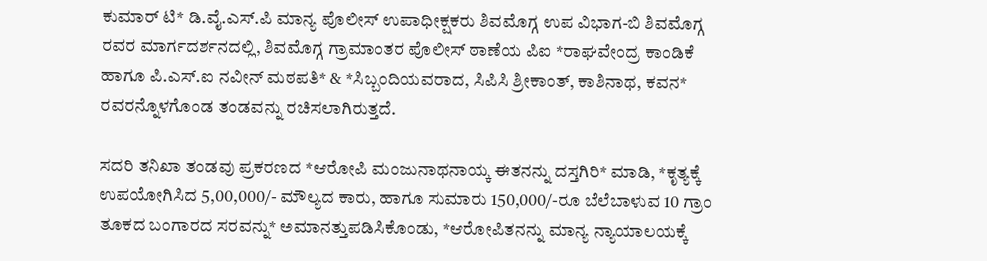ಕುಮಾರ್ ಟಿ* ಡಿ.ವೈ.ಎಸ್.ಪಿ ಮಾನ್ಯ ಪೊಲೀಸ್ ಉಪಾಧೀಕ್ಷಕರು ಶಿವಮೊಗ್ಗ ಉಪ ವಿಭಾಗ-ಬಿ ಶಿವಮೊಗ್ಗ ರವರ ಮಾರ್ಗದರ್ಶನದಲ್ಲಿ, ಶಿವಮೊಗ್ಗ ಗ್ರಾಮಾಂತರ ಪೊಲೀಸ್ ಠಾಣೆಯ ಪಿಐ *ರಾಘವೇಂದ್ರ ಕಾಂಡಿಕೆ ಹಾಗೂ ಪಿ.ಎಸ್.ಐ ನವೀನ್ ಮಠಪತಿ* & *ಸಿಬ್ಬಂದಿಯವರಾದ, ಸಿಪಿಸಿ ಶ್ರೀಕಾಂತ್, ಕಾಶಿನಾಥ, ಕವನ* ರವರನ್ನೊಳಗೊಂಡ ತಂಡವನ್ನು ರಚಿಸಲಾಗಿರುತ್ತದೆ.

ಸದರಿ ತನಿಖಾ ತಂಡವು ಪ್ರಕರಣದ *ಆರೋಪಿ ಮಂಜುನಾಥನಾಯ್ಕ ಈತನನ್ನು ದಸ್ತಗಿರಿ* ಮಾಡಿ, *ಕೃತ್ಯಕ್ಕೆ ಉಪಯೋಗಿಸಿದ 5,00,000/- ಮೌಲ್ಯದ ಕಾರು, ಹಾಗೂ ಸುಮಾರು 150,000/-ರೂ ಬೆಲೆಬಾಳುವ 10 ಗ್ರಾಂ ತೂಕದ ಬಂಗಾರದ ಸರವನ್ನು* ಅಮಾನತ್ತುಪಡಿಸಿಕೊಂಡು, *ಆರೋಪಿತನನ್ನು ಮಾನ್ಯ ನ್ಯಾಯಾಲಯಕ್ಕೆ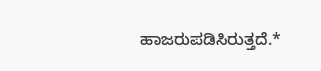ಹಾಜರುಪಡಿಸಿರುತ್ತದೆ.*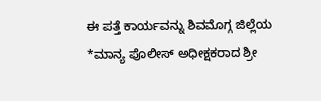ಈ ಪತ್ತೆ ಕಾರ್ಯವನ್ನು ಶಿವಮೊಗ್ಗ ಜಿಲ್ಲೆಯ *ಮಾನ್ಯ ಪೊಲೀಸ್ ಅಧೀಕ್ಷಕರಾದ ಶ್ರೀ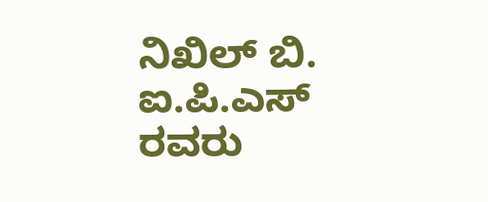ನಿಖಿಲ್ ಬಿ. ಐ.ಪಿ.ಎಸ್ ರವರು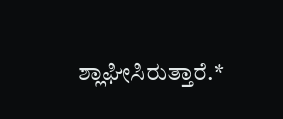ಶ್ಲಾಘೀಸಿರುತ್ತಾರೆ.*